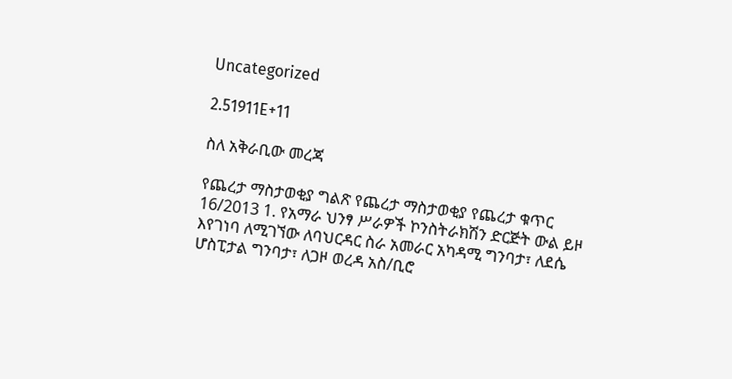Uncategorized

2.51911E+11

ስለ አቅራቢው መረጃ

የጨረታ ማስታወቂያ ግልጽ የጨረታ ማስታወቂያ የጨረታ ቁጥር 16/2013 1. የአማራ ህንፃ ሥራዎች ኮንስትራክሽን ድርጅት ውል ይዞ እየገነባ ለሚገኘው ለባህርዳር ስራ አመራር አካዳሚ ግንባታ፣ ለደሴ ሆስፒታል ግንባታ፣ ለጋዞ ወረዳ አስ/ቢሮ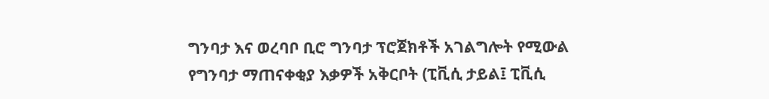ግንባታ እና ወረባቦ ቢሮ ግንባታ ፕሮጀክቶች አገልግሎት የሚውል የግንባታ ማጠናቀቂያ እቃዎች አቅርቦት (ፒቪሲ ታይል፤ ፒቪሲ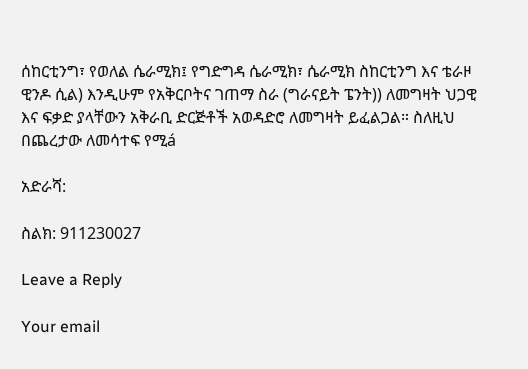ሰከርቲንግ፣ የወለል ሴራሚክ፤ የግድግዳ ሴራሚክ፣ ሴራሚክ ስከርቲንግ እና ቴራዞ ዊንዶ ሲል) እንዲሁም የአቅርቦትና ገጠማ ስራ (ግራናይት ፔንት)) ለመግዛት ህጋዊ እና ፍቃድ ያላቸውን አቅራቢ ድርጅቶች አወዳድሮ ለመግዛት ይፈልጋል። ስለዚህ በጨረታው ለመሳተፍ የሚá

አድራሻ:

ስልክ: 911230027

Leave a Reply

Your email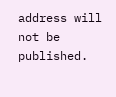address will not be published.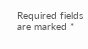Required fields are marked *